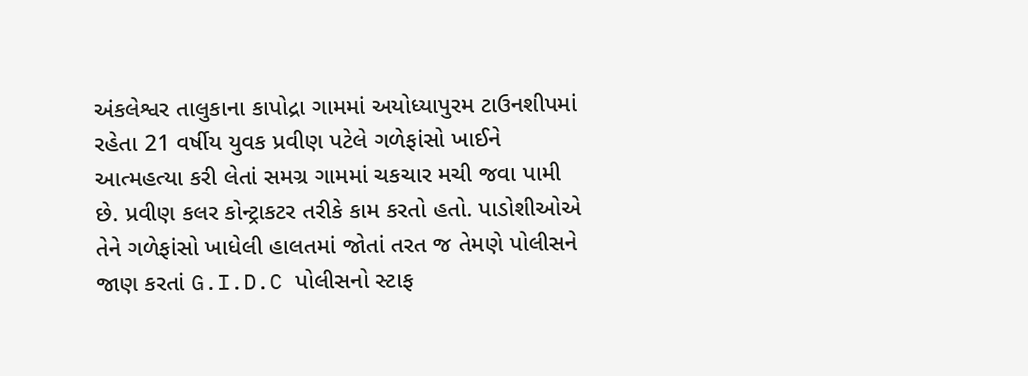અંકલેશ્વર તાલુકાના કાપોદ્રા ગામમાં અયોધ્યાપુરમ ટાઉનશીપમાં રહેતા 21 વર્ષીય યુવક પ્રવીણ પટેલે ગળેફાંસો ખાઈને આત્મહત્યા કરી લેતાં સમગ્ર ગામમાં ચકચાર મચી જવા પામી છે. પ્રવીણ કલર કોન્ટ્રાકટર તરીકે કામ કરતો હતો. પાડોશીઓએ તેને ગળેફાંસો ખાધેલી હાલતમાં જોતાં તરત જ તેમણે પોલીસને જાણ કરતાં G.I.D.C પોલીસનો સ્ટાફ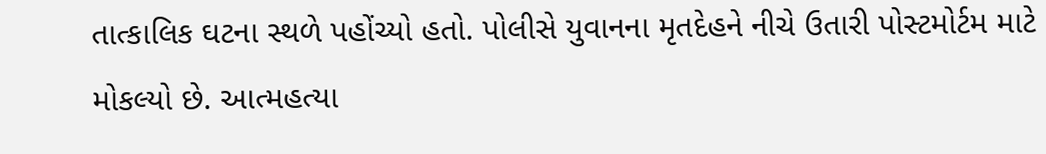તાત્કાલિક ઘટના સ્થળે પહોંચ્યો હતો. પોલીસે યુવાનના મૃતદેહને નીચે ઉતારી પોસ્ટમોર્ટમ માટે મોકલ્યો છે. આત્મહત્યા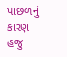પાછળનું કારણ હજુ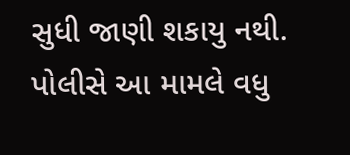સુધી જાણી શકાયુ નથી. પોલીસે આ મામલે વધુ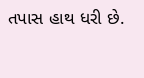તપાસ હાથ ધરી છે.